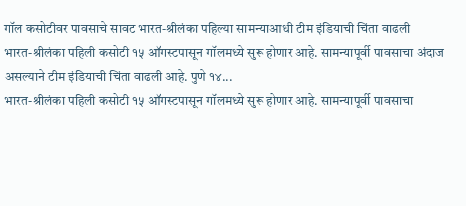गॉल कसोटीवर पावसाचे सावट भारत-श्रीलंका पहिल्या सामन्याआधी टीम इंडियाची चिंता वाढली
भारत-श्रीलंका पहिली कसोटी १५ ऑगस्टपासून गॉलमध्ये सुरू होणार आहे. सामन्यापूर्वी पावसाचा अंदाज असल्याने टीम इंडियाची चिंता वाढली आहे. पुणे १४...
भारत-श्रीलंका पहिली कसोटी १५ ऑगस्टपासून गॉलमध्ये सुरू होणार आहे. सामन्यापूर्वी पावसाचा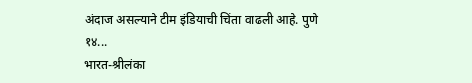अंदाज असल्याने टीम इंडियाची चिंता वाढली आहे. पुणे १४...
भारत-श्रीलंका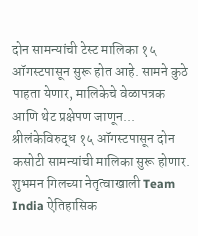दोन सामन्यांची टेस्ट मालिका १५ ऑगस्टपासून सुरू होत आहे. सामने कुठे पाहता येणार, मालिकेचे वेळापत्रक आणि थेट प्रक्षेपण जाणून...
श्रीलंकेविरुद्ध १५ ऑगस्टपासून दोन कसोटी सामन्यांची मालिका सुरू होणार. शुभमन गिलच्या नेतृत्वाखाली Team India ऐतिहासिक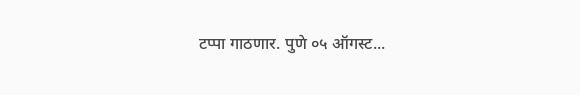टप्पा गाठणार. पुणे ०५ ऑगस्ट...